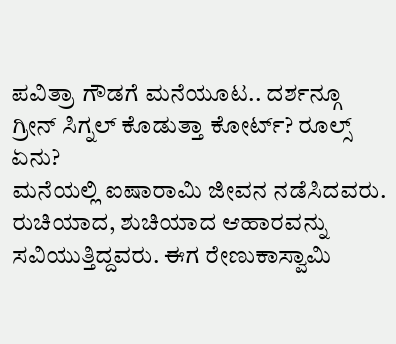ಪವಿತ್ರಾ ಗೌಡಗೆ ಮನೆಯೂಟ.. ದರ್ಶನ್ಗೂ ಗ್ರೀನ್ ಸಿಗ್ನಲ್ ಕೊಡುತ್ತಾ ಕೋರ್ಟ್? ರೂಲ್ಸ್ ಏನು?
ಮನೆಯಲ್ಲಿ ಐಷಾರಾಮಿ ಜೀವನ ನಡೆಸಿದವರು. ರುಚಿಯಾದ, ಶುಚಿಯಾದ ಆಹಾರವನ್ನು ಸವಿಯುತ್ತಿದ್ದವರು. ಈಗ ರೇಣುಕಾಸ್ವಾಮಿ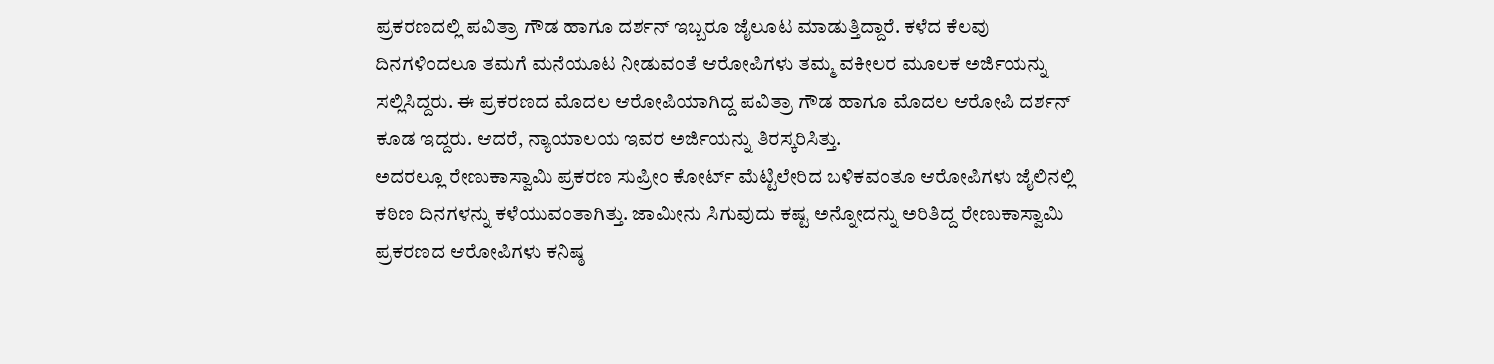ಪ್ರಕರಣದಲ್ಲಿ ಪವಿತ್ರಾ ಗೌಡ ಹಾಗೂ ದರ್ಶನ್ ಇಬ್ಬರೂ ಜೈಲೂಟ ಮಾಡುತ್ತಿದ್ದಾರೆ. ಕಳೆದ ಕೆಲವು ದಿನಗಳಿಂದಲೂ ತಮಗೆ ಮನೆಯೂಟ ನೀಡುವಂತೆ ಆರೋಪಿಗಳು ತಮ್ಮ ವಕೀಲರ ಮೂಲಕ ಅರ್ಜಿಯನ್ನು ಸಲ್ಲಿಸಿದ್ದರು. ಈ ಪ್ರಕರಣದ ಮೊದಲ ಆರೋಪಿಯಾಗಿದ್ದ ಪವಿತ್ರಾ ಗೌಡ ಹಾಗೂ ಮೊದಲ ಆರೋಪಿ ದರ್ಶನ್ ಕೂಡ ಇದ್ದರು. ಆದರೆ, ನ್ಯಾಯಾಲಯ ಇವರ ಅರ್ಜಿಯನ್ನು ತಿರಸ್ಕರಿಸಿತ್ತು.
ಅದರಲ್ಲೂ ರೇಣುಕಾಸ್ವಾಮಿ ಪ್ರಕರಣ ಸುಪ್ರೀಂ ಕೋರ್ಟ್ ಮೆಟ್ಟಿಲೇರಿದ ಬಳಿಕವಂತೂ ಆರೋಪಿಗಳು ಜೈಲಿನಲ್ಲಿ ಕಠಿಣ ದಿನಗಳನ್ನು ಕಳೆಯುವಂತಾಗಿತ್ತು. ಜಾಮೀನು ಸಿಗುವುದು ಕಷ್ಟ ಅನ್ನೋದನ್ನು ಅರಿತಿದ್ದ ರೇಣುಕಾಸ್ವಾಮಿ ಪ್ರಕರಣದ ಆರೋಪಿಗಳು ಕನಿಷ್ಠ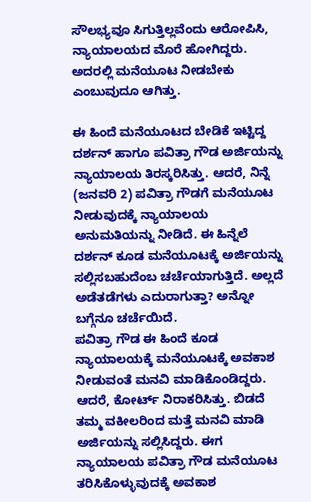ಸೌಲಭ್ಯವೂ ಸಿಗುತ್ತಿಲ್ಲವೆಂದು ಆರೋಪಿಸಿ, ನ್ಯಾಯಾಲಯದ ಮೊರೆ ಹೋಗಿದ್ದರು. ಅದರಲ್ಲಿ ಮನೆಯೂಟ ನೀಡಬೇಕು ಎಂಬುವುದೂ ಆಗಿತ್ತು.

ಈ ಹಿಂದೆ ಮನೆಯೂಟದ ಬೇಡಿಕೆ ಇಟ್ಟಿದ್ದ ದರ್ಶನ್ ಹಾಗೂ ಪವಿತ್ರಾ ಗೌಡ ಅರ್ಜಿಯನ್ನು ನ್ಯಾಯಾಲಯ ತಿರಸ್ಕರಿಸಿತ್ತು. ಆದರೆ, ನಿನ್ನೆ (ಜನವರಿ 2) ಪವಿತ್ರಾ ಗೌಡಗೆ ಮನೆಯೂಟ ನೀಡುವುದಕ್ಕೆ ನ್ಯಾಯಾಲಯ ಅನುಮತಿಯನ್ನು ನೀಡಿದೆ. ಈ ಹಿನ್ನೆಲೆ ದರ್ಶನ್ ಕೂಡ ಮನೆಯೂಟಕ್ಕೆ ಅರ್ಜಿಯನ್ನು ಸಲ್ಲಿಸಬಹುದೆಂಬ ಚರ್ಚೆಯಾಗುತ್ತಿದೆ. ಅಲ್ಲದೆ ಅಡೆತಡೆಗಳು ಎದುರಾಗುತ್ತಾ? ಅನ್ನೋ ಬಗ್ಗೆನೂ ಚರ್ಚೆಯಿದೆ.
ಪವಿತ್ರಾ ಗೌಡ ಈ ಹಿಂದೆ ಕೂಡ ನ್ಯಾಯಾಲಯಕ್ಕೆ ಮನೆಯೂಟಕ್ಕೆ ಅವಕಾಶ ನೀಡುವಂತೆ ಮನವಿ ಮಾಡಿಕೊಂಡಿದ್ದರು. ಆದರೆ, ಕೋರ್ಟ್ ನಿರಾಕರಿಸಿತ್ತು. ಬಿಡದೆ ತಮ್ಮ ವಕೀಲರಿಂದ ಮತ್ತೆ ಮನವಿ ಮಾಡಿ ಅರ್ಜಿಯನ್ನು ಸಲ್ಲಿಸಿದ್ದರು. ಈಗ ನ್ಯಾಯಾಲಯ ಪವಿತ್ರಾ ಗೌಡ ಮನೆಯೂಟ ತರಿಸಿಕೊಳ್ಳುವುದಕ್ಕೆ ಅವಕಾಶ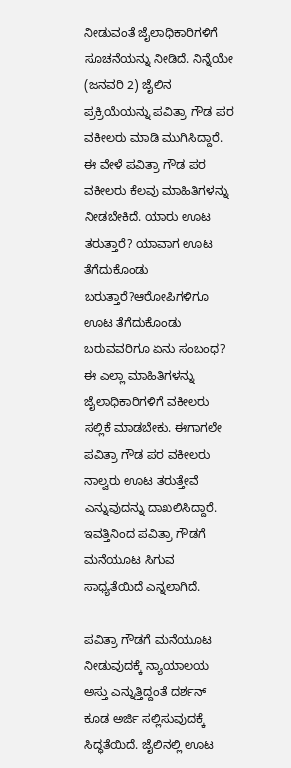ನೀಡುವಂತೆ ಜೈಲಾಧಿಕಾರಿಗಳಿಗೆ ಸೂಚನೆಯನ್ನು ನೀಡಿದೆ. ನಿನ್ನೆಯೇ (ಜನವರಿ 2) ಜೈಲಿನ ಪ್ರಕ್ರಿಯೆಯನ್ನು ಪವಿತ್ರಾ ಗೌಡ ಪರ ವಕೀಲರು ಮಾಡಿ ಮುಗಿಸಿದ್ದಾರೆ.
ಈ ವೇಳೆ ಪವಿತ್ರಾ ಗೌಡ ಪರ ವಕೀಲರು ಕೆಲವು ಮಾಹಿತಿಗಳನ್ನು ನೀಡಬೇಕಿದೆ. ಯಾರು ಊಟ ತರುತ್ತಾರೆ? ಯಾವಾಗ ಊಟ ತೆಗೆದುಕೊಂಡು ಬರುತ್ತಾರೆ?ಆರೋಪಿಗಳಿಗೂ ಊಟ ತೆಗೆದುಕೊಂಡು ಬರುವವರಿಗೂ ಏನು ಸಂಬಂಧ? ಈ ಎಲ್ಲಾ ಮಾಹಿತಿಗಳನ್ನು ಜೈಲಾಧಿಕಾರಿಗಳಿಗೆ ವಕೀಲರು ಸಲ್ಲಿಕೆ ಮಾಡಬೇಕು. ಈಗಾಗಲೇ ಪವಿತ್ರಾ ಗೌಡ ಪರ ವಕೀಲರು ನಾಲ್ವರು ಊಟ ತರುತ್ತೇವೆ ಎನ್ನುವುದನ್ನು ದಾಖಲಿಸಿದ್ದಾರೆ. ಇವತ್ತಿನಿಂದ ಪವಿತ್ರಾ ಗೌಡಗೆ ಮನೆಯೂಟ ಸಿಗುವ ಸಾಧ್ಯತೆಯಿದೆ ಎನ್ನಲಾಗಿದೆ.

ಪವಿತ್ರಾ ಗೌಡಗೆ ಮನೆಯೂಟ ನೀಡುವುದಕ್ಕೆ ನ್ಯಾಯಾಲಯ ಅಸ್ತು ಎನ್ನುತ್ತಿದ್ದಂತೆ ದರ್ಶನ್ ಕೂಡ ಅರ್ಜಿ ಸಲ್ಲಿಸುವುದಕ್ಕೆ ಸಿದ್ಧತೆಯಿದೆ. ಜೈಲಿನಲ್ಲಿ ಊಟ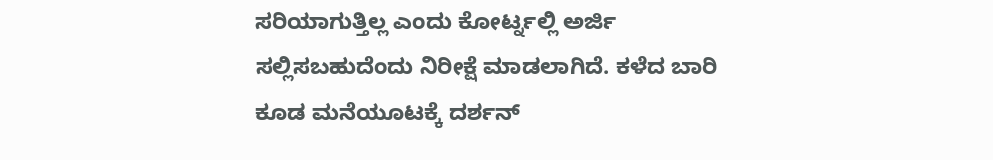ಸರಿಯಾಗುತ್ತಿಲ್ಲ ಎಂದು ಕೋರ್ಟ್ನಲ್ಲಿ ಅರ್ಜಿ ಸಲ್ಲಿಸಬಹುದೆಂದು ನಿರೀಕ್ಷೆ ಮಾಡಲಾಗಿದೆ. ಕಳೆದ ಬಾರಿ ಕೂಡ ಮನೆಯೂಟಕ್ಕೆ ದರ್ಶನ್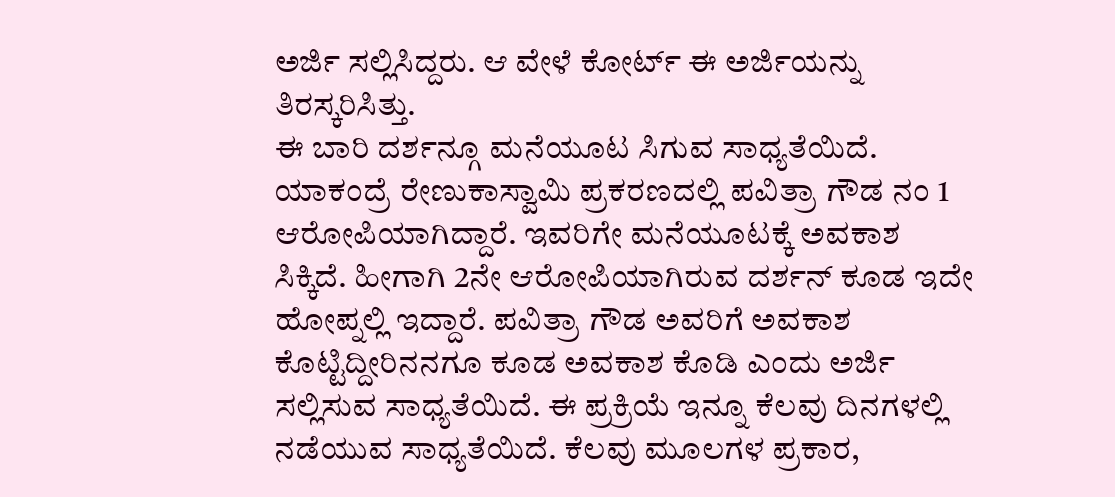ಅರ್ಜಿ ಸಲ್ಲಿಸಿದ್ದರು. ಆ ವೇಳೆ ಕೋರ್ಟ್ ಈ ಅರ್ಜಿಯನ್ನು ತಿರಸ್ಕರಿಸಿತ್ತು.
ಈ ಬಾರಿ ದರ್ಶನ್ಗೂ ಮನೆಯೂಟ ಸಿಗುವ ಸಾಧ್ಯತೆಯಿದೆ. ಯಾಕಂದ್ರೆ ರೇಣುಕಾಸ್ವಾಮಿ ಪ್ರಕರಣದಲ್ಲಿ ಪವಿತ್ರಾ ಗೌಡ ನಂ 1 ಆರೋಪಿಯಾಗಿದ್ದಾರೆ. ಇವರಿಗೇ ಮನೆಯೂಟಕ್ಕೆ ಅವಕಾಶ ಸಿಕ್ಕಿದೆ. ಹೀಗಾಗಿ 2ನೇ ಆರೋಪಿಯಾಗಿರುವ ದರ್ಶನ್ ಕೂಡ ಇದೇ ಹೋಪ್ನಲ್ಲಿ ಇದ್ದಾರೆ. ಪವಿತ್ರಾ ಗೌಡ ಅವರಿಗೆ ಅವಕಾಶ ಕೊಟ್ಟಿದ್ದೀರಿನನಗೂ ಕೂಡ ಅವಕಾಶ ಕೊಡಿ ಎಂದು ಅರ್ಜಿ ಸಲ್ಲಿಸುವ ಸಾಧ್ಯತೆಯಿದೆ. ಈ ಪ್ರಕ್ರಿಯೆ ಇನ್ನೂ ಕೆಲವು ದಿನಗಳಲ್ಲಿ ನಡೆಯುವ ಸಾಧ್ಯತೆಯಿದೆ. ಕೆಲವು ಮೂಲಗಳ ಪ್ರಕಾರ,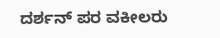ದರ್ಶನ್ ಪರ ವಕೀಲರು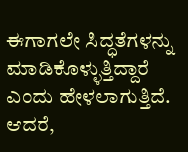ಈಗಾಗಲೇ ಸಿದ್ಧತೆಗಳನ್ನು ಮಾಡಿಕೊಳ್ಳುತ್ತಿದ್ದಾರೆ ಎಂದು ಹೇಳಲಾಗುತ್ತಿದೆ. ಆದರೆ,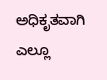ಅಧಿಕೃತವಾಗಿ ಎಲ್ಲೂ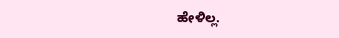ಹೇಳಿಲ್ಲ.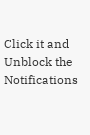Click it and Unblock the Notifications